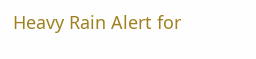Heavy Rain Alert for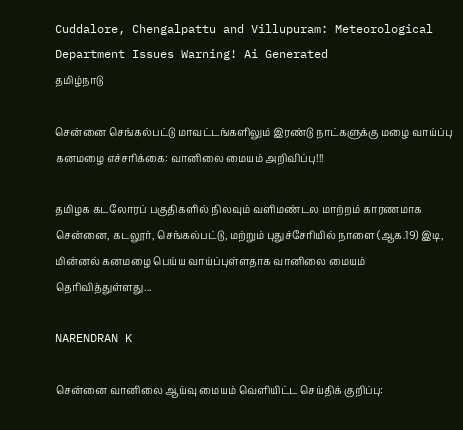Cuddalore, Chengalpattu and Villupuram: Meteorological Department Issues Warning! Ai Generated
தமிழ்நாடு

சென்னை செங்கல்பட்டு மாவட்டங்களிலும் இரண்டு நாட்களுக்கு மழை வாய்ப்பு கனமழை எச்சரிக்கை: வானிலை மையம் அறிவிப்பு!!!

தமிழக கடலோரப் பகுதிகளில் நிலவும் வளிமண்டல மாற்றம் காரணமாக சென்னை, கடலூர், செங்கல்பட்டு, மற்றும் புதுச்சேரியில் நாளை (ஆக.19) இடி, மின்னல் கனமழை பெய்ய வாய்ப்புள்ளதாக வானிலை மையம் தெரிவித்துள்ளது...

NARENDRAN K

சென்னை வானிலை ஆய்வு மையம் வெளியிட்ட செய்திக் குறிப்பு: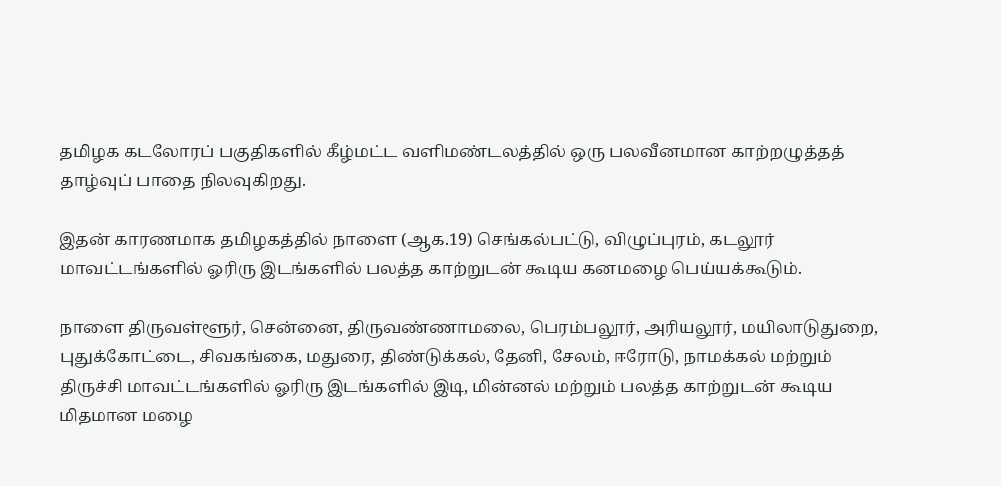தமிழக கடலோரப் பகுதிகளில் கீழ்மட்ட வளிமண்டலத்தில் ஒரு பலவீனமான காற்றழுத்தத் தாழ்வுப் பாதை நிலவுகிறது.

இதன் காரணமாக தமிழகத்தில் நாளை (ஆக.19) செங்கல்பட்டு, விழுப்புரம், கடலூர் மாவட்டங்களில் ஓரிரு இடங்களில் பலத்த காற்றுடன் கூடிய கனமழை பெய்யக்கூடும்.

நாளை திருவள்ளூர், சென்னை, திருவண்ணாமலை, பெரம்பலூர், அரியலூர், மயிலாடுதுறை, புதுக்கோட்டை, சிவகங்கை, மதுரை, திண்டுக்கல், தேனி, சேலம், ஈரோடு, நாமக்கல் மற்றும் திருச்சி மாவட்டங்களில் ஓரிரு இடங்களில் இடி, மின்னல் மற்றும் பலத்த காற்றுடன் கூடிய மிதமான மழை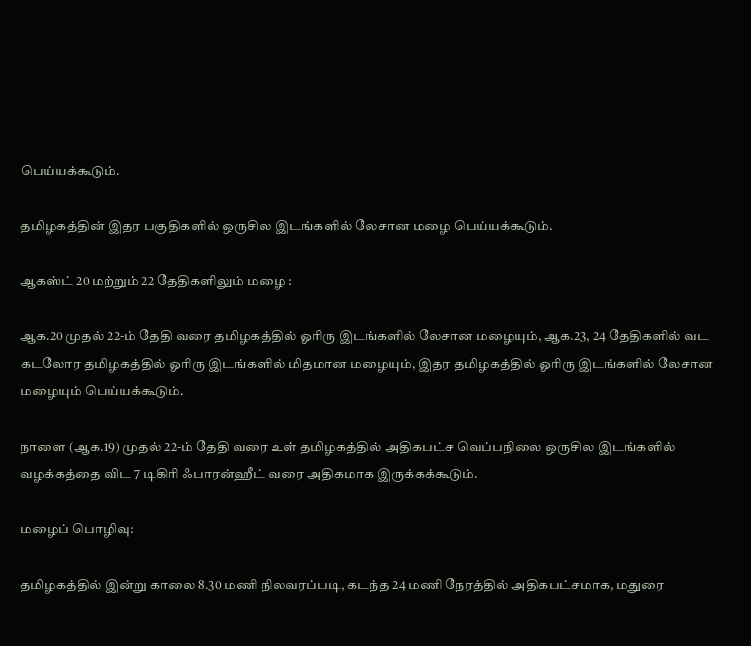பெய்யக்கூடும்.

தமிழகத்தின் இதர பகுதிகளில் ஒருசில இடங்களில் லேசான மழை பெய்யக்கூடும்.

ஆகஸ்ட் 20 மற்றும் 22 தேதிகளிலும் மழை :

ஆக.20 முதல் 22-ம் தேதி வரை தமிழகத்தில் ஓரிரு இடங்களில் லேசான மழையும், ஆக.23, 24 தேதிகளில் வட கடலோர தமிழகத்தில் ஓரிரு இடங்களில் மிதமான மழையும், இதர தமிழகத்தில் ஓரிரு இடங்களில் லேசான மழையும் பெய்யக்கூடும்.

நாளை (ஆக.19) முதல் 22-ம் தேதி வரை உள் தமிழகத்தில் அதிகபட்ச வெப்பநிலை ஒருசில இடங்களில் வழக்கத்தை விட 7 டிகிரி ஃபாரன்ஹீட் வரை அதிகமாக இருக்கக்கூடும்.

மழைப் பொழிவு:

தமிழகத்தில் இன்று காலை 8.30 மணி நிலவரப்படி, கடந்த 24 மணி நேரத்தில் அதிகபட்சமாக, மதுரை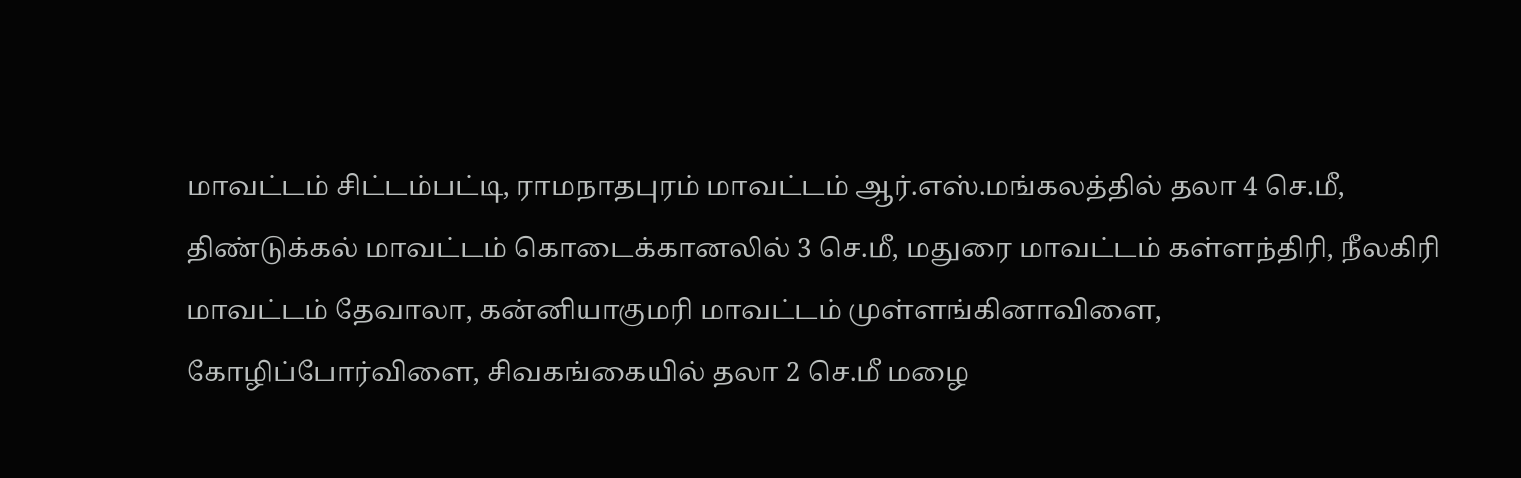மாவட்டம் சிட்டம்பட்டி, ராமநாதபுரம் மாவட்டம் ஆர்.எஸ்.மங்கலத்தில் தலா 4 செ.மீ, திண்டுக்கல் மாவட்டம் கொடைக்கானலில் 3 செ.மீ, மதுரை மாவட்டம் கள்ளந்திரி, நீலகிரி மாவட்டம் தேவாலா, கன்னியாகுமரி மாவட்டம் முள்ளங்கினாவிளை, கோழிப்போர்விளை, சிவகங்கையில் தலா 2 செ.மீ மழை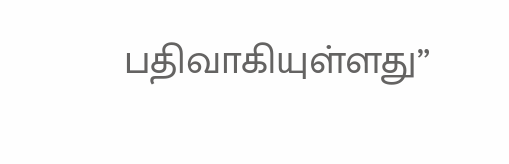பதிவாகியுள்ளது”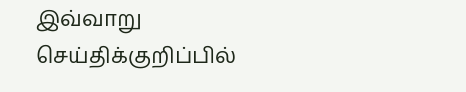இவ்வாறு செய்திக்குறிப்பில்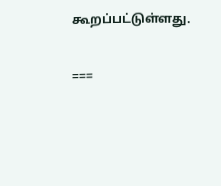கூறப்பட்டுள்ளது.

===